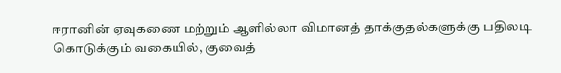ஈரானின் ஏவுகணை மற்றும் ஆளில்லா விமானத் தாக்குதல்களுக்கு பதிலடி கொடுக்கும் வகையில், குவைத்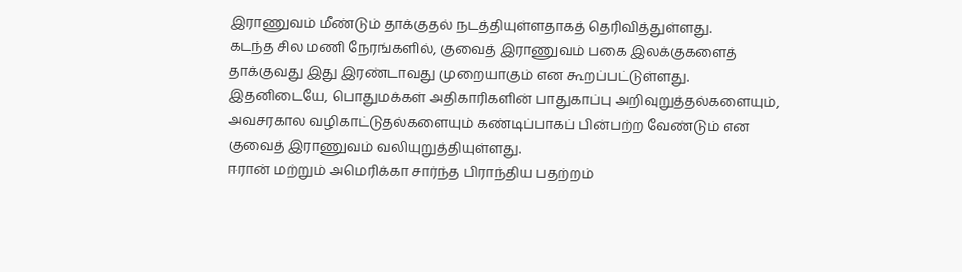இராணுவம் மீண்டும் தாக்குதல் நடத்தியுள்ளதாகத் தெரிவித்துள்ளது.
கடந்த சில மணி நேரங்களில், குவைத் இராணுவம் பகை இலக்குகளைத் தாக்குவது இது இரண்டாவது முறையாகும் என கூறப்பட்டுள்ளது.
இதனிடையே, பொதுமக்கள் அதிகாரிகளின் பாதுகாப்பு அறிவுறுத்தல்களையும், அவசரகால வழிகாட்டுதல்களையும் கண்டிப்பாகப் பின்பற்ற வேண்டும் என குவைத் இராணுவம் வலியுறுத்தியுள்ளது.
ஈரான் மற்றும் அமெரிக்கா சார்ந்த பிராந்திய பதற்றம்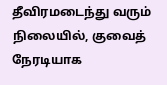தீவிரமடைந்து வரும் நிலையில், குவைத் நேரடியாக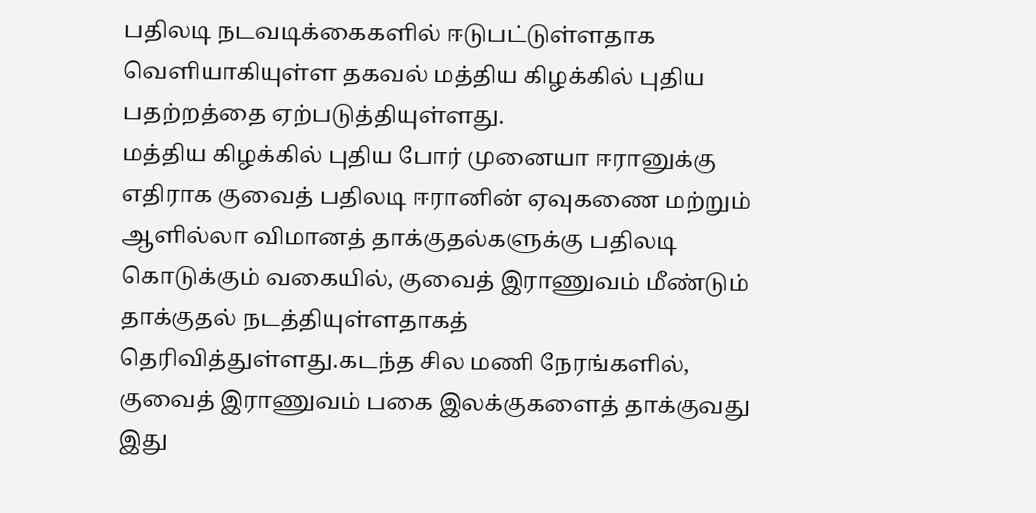பதிலடி நடவடிக்கைகளில் ஈடுபட்டுள்ளதாக வெளியாகியுள்ள தகவல் மத்திய கிழக்கில் புதிய பதற்றத்தை ஏற்படுத்தியுள்ளது.
மத்திய கிழக்கில் புதிய போர் முனையா ஈரானுக்கு எதிராக குவைத் பதிலடி ஈரானின் ஏவுகணை மற்றும் ஆளில்லா விமானத் தாக்குதல்களுக்கு பதிலடி கொடுக்கும் வகையில், குவைத் இராணுவம் மீண்டும் தாக்குதல் நடத்தியுள்ளதாகத் தெரிவித்துள்ளது.கடந்த சில மணி நேரங்களில், குவைத் இராணுவம் பகை இலக்குகளைத் தாக்குவது இது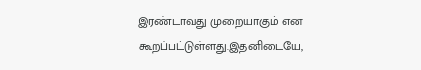இரண்டாவது முறையாகும் என கூறப்பட்டுள்ளது.இதனிடையே,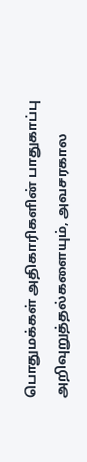பொதுமக்கள் அதிகாரிகளின் பாதுகாப்பு அறிவுறுத்தல்களையும், அவசரகால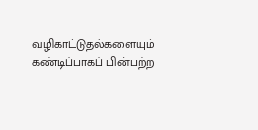வழிகாட்டுதல்களையும் கண்டிப்பாகப் பின்பற்ற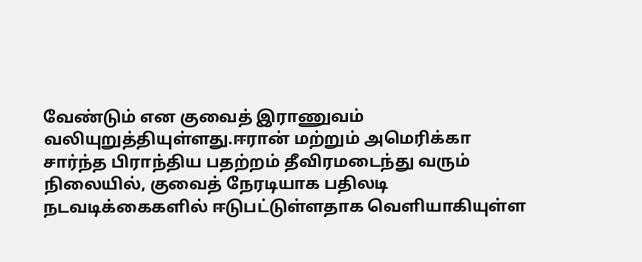வேண்டும் என குவைத் இராணுவம் வலியுறுத்தியுள்ளது.ஈரான் மற்றும் அமெரிக்கா சார்ந்த பிராந்திய பதற்றம் தீவிரமடைந்து வரும் நிலையில், குவைத் நேரடியாக பதிலடி நடவடிக்கைகளில் ஈடுபட்டுள்ளதாக வெளியாகியுள்ள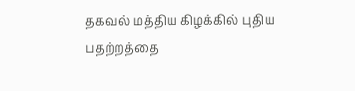தகவல் மத்திய கிழக்கில் புதிய பதற்றத்தை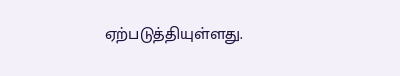ஏற்படுத்தியுள்ளது.